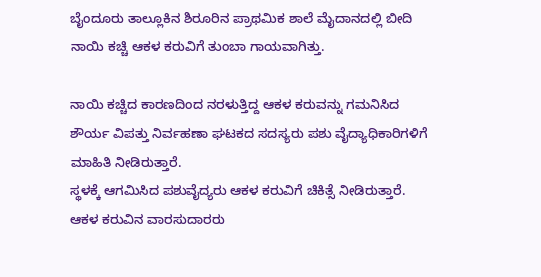ಬೈಂದೂರು ತಾಲ್ಲೂಕಿನ ಶಿರೂರಿನ ಪ್ರಾಥಮಿಕ ಶಾಲೆ ಮೈದಾನದಲ್ಲಿ ಬೀದಿ ನಾಯಿ ಕಚ್ಚಿ ಆಕಳ ಕರುವಿಗೆ ತುಂಬಾ ಗಾಯವಾಗಿತ್ತು.

ನಾಯಿ ಕಚ್ಚಿದ ಕಾರಣದಿಂದ ನರಳುತ್ತಿದ್ದ ಆಕಳ ಕರುವನ್ನು ಗಮನಿಸಿದ ಶೌರ್ಯ ವಿಪತ್ತು ನಿರ್ವಹಣಾ ಘಟಕದ ಸದಸ್ಯರು ಪಶು ವೈದ್ಯಾಧಿಕಾರಿಗಳಿಗೆ ಮಾಹಿತಿ ನೀಡಿರುತ್ತಾರೆ.
ಸ್ಥಳಕ್ಕೆ ಆಗಮಿಸಿದ ಪಶುವೈದ್ಯರು ಆಕಳ ಕರುವಿಗೆ ಚಿಕಿತ್ಸೆ ನೀಡಿರುತ್ತಾರೆ. ಆಕಳ ಕರುವಿನ ವಾರಸುದಾರರು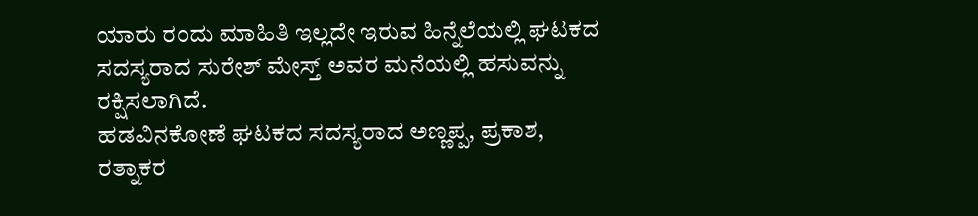ಯಾರು ರಂದು ಮಾಹಿತಿ ಇಲ್ಲದೇ ಇರುವ ಹಿನ್ನೆಲೆಯಲ್ಲಿ ಘಟಕದ ಸದಸ್ಯರಾದ ಸುರೇಶ್ ಮೇಸ್ತ್ ಅವರ ಮನೆಯಲ್ಲಿ ಹಸುವನ್ನು ರಕ್ಷಿಸಲಾಗಿದೆ.
ಹಡವಿನಕೋಣೆ ಘಟಕದ ಸದಸ್ಯರಾದ ಅಣ್ಣಪ್ಪ, ಪ್ರಕಾಶ, ರತ್ನಾಕರ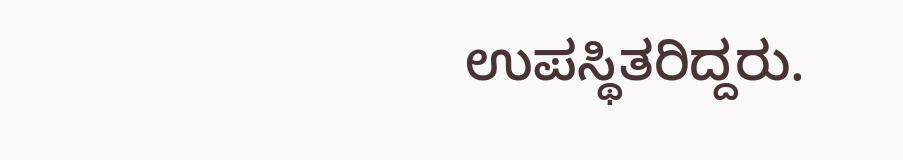ಉಪಸ್ಥಿತರಿದ್ದರು.